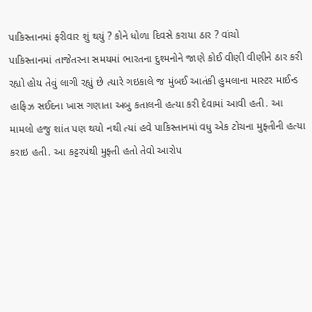પાકિસ્તાનમાં ફરીવાર શું થયું ? કોને ધોળા દિવસે કરાયા ઠાર ? વાંચો
પાકિસ્તાનમાં તાજેતરના સમયમાં ભારતના દુશ્મનોને જાણે કોઈ વીણી વીણીને ઠાર કરી રહ્યો હોય તેવું લાગી રહ્યું છે ત્યારે ગઇકાલે જ મુંબઈ આતંકી હુમલાના માસ્ટર માઈન્ડ હાફિઝ સઈદના ખાસ ગણાતા અબુ કતાલની હત્યા કરી દેવામાં આવી હતી. આ મામલો હજુ શાંત પણ થયો નથી ત્યાં હવે પાકિસ્તાનમાં વધુ એક ટોચના મુફ્તીની હત્યા કરાઇ હતી. આ કટ્ટરપંથી મુફ્તી હતો તેવો આરોપ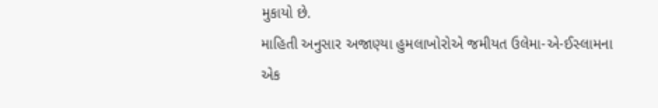મુકાયો છે.
માહિતી અનુસાર અજાણ્યા હુમલાખોરોએ જમીયત ઉલેમા-એ-ઈસ્લામના એક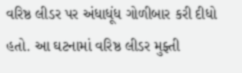વરિષ્ઠ લીડર પર અંધાધૂંધ ગોળીબાર કરી દીધો હતો. આ ઘટનામાં વરિષ્ઠ લીડર મુફ્તી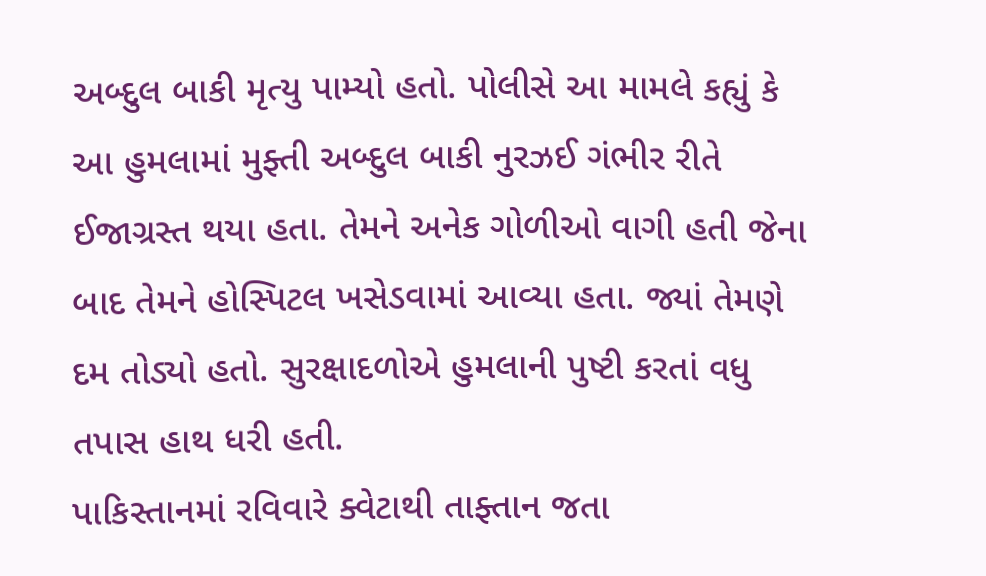અબ્દુલ બાકી મૃત્યુ પામ્યો હતો. પોલીસે આ મામલે કહ્યું કે આ હુમલામાં મુફ્તી અબ્દુલ બાકી નુરઝઈ ગંભીર રીતે ઈજાગ્રસ્ત થયા હતા. તેમને અનેક ગોળીઓ વાગી હતી જેના બાદ તેમને હોસ્પિટલ ખસેડવામાં આવ્યા હતા. જ્યાં તેમણે દમ તોડ્યો હતો. સુરક્ષાદળોએ હુમલાની પુષ્ટી કરતાં વધુ તપાસ હાથ ધરી હતી.
પાકિસ્તાનમાં રવિવારે ક્વેટાથી તાફ્તાન જતા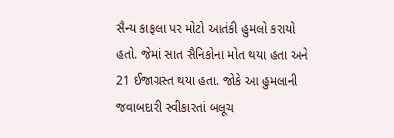સૈન્ય કાફલા પર મોટો આતંકી હુમલો કરાયો હતો. જેમાં સાત સૈનિકોના મોત થયા હતા અને 21 ઈજાગ્રસ્ત થયા હતા. જોકે આ હુમલાની જવાબદારી સ્વીકારતાં બલૂચ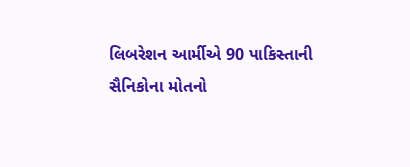લિબરેશન આર્મીએ 90 પાકિસ્તાની સૈનિકોના મોતનો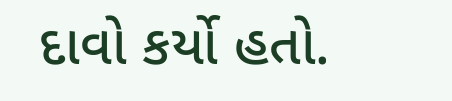દાવો કર્યો હતો.